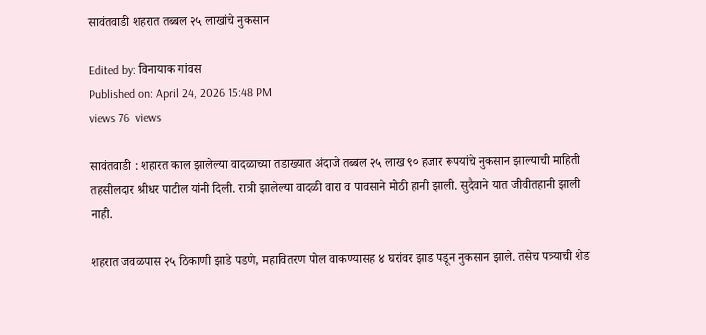सावंतवाडी शहरात तब्बल २५ लाखांचे नुकसान

Edited by: विनायाक गांवस
Published on: April 24, 2026 15:48 PM
views 76  views

सावंतवाडी : शहारत काल झालेल्या वादळाच्या तडाख्यात अंदाजे तब्बल २५ लाख ९० हजार रूपयांचे नुकसान झाल्याची माहिती तहसीलदार श्रीधर पाटील यांनी दिली. रात्री झालेल्या वादळी वारा व पावसाने मोठी हानी झाली. सुदैवाने यात जीवीतहानी झाली नाही.

शहरात जवळपास २५ ठिकाणी झाडे पडणे, महावितरण पोल वाकण्यासह ४ घरांवर झाड पडून नुकसान झाले. तसेच पत्र्याची शेड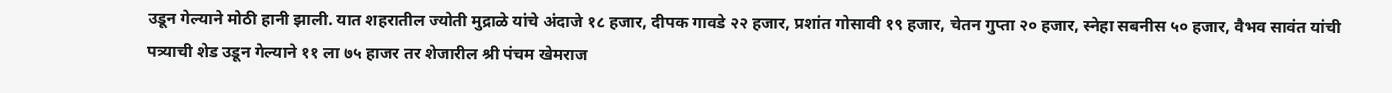उडून गेल्याने मोठी हानी झाली. यात शहरातील ज्योती मुद्राळे यांचे अंदाजे १८ हजार, दीपक गावडे २२ हजार, प्रशांत गोसावी १९ हजार, चेतन गुप्ता २० हजार, स्नेहा सबनीस ५० हजार, वैभव सावंत यांची पत्र्याची शेड उडून गेल्याने ११ ला ७५ हाजर तर शेजारील श्री पंचम खेमराज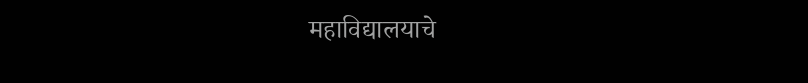महाविद्यालयाचे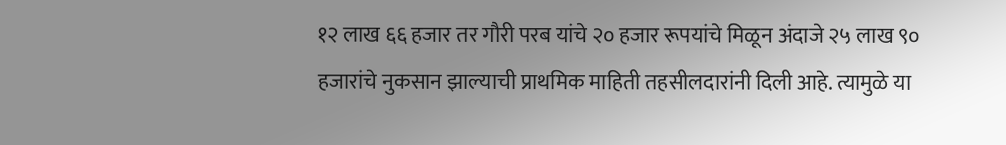१२ लाख ६६ हजार तर गौरी परब यांचे २० हजार रूपयांचे मिळून अंदाजे २५ लाख ९० हजारांचे नुकसान झाल्याची प्राथमिक माहिती तहसीलदारांनी दिली आहे. त्यामुळे या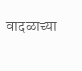वादळाच्या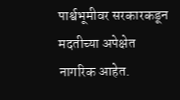पार्श्वभूमीवर सरकारकडून मदतीच्या अपेक्षेत नागरिक आहेत.